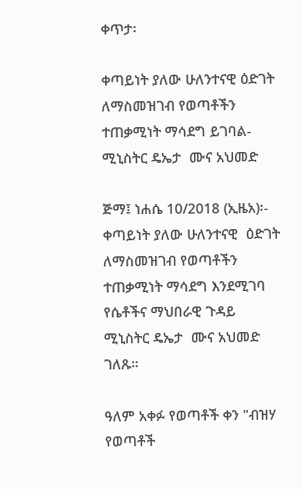ቀጥታ፡

ቀጣይነት ያለው ሁለንተናዊ ዕድገት ለማስመዝገብ የወጣቶችን ተጠቃሚነት ማሳደግ ይገባል-ሚኒስትር ዴኤታ  ሙና አህመድ

ጅማ፤ ነሐሴ 10/2018 (ኢዜአ)፡- ቀጣይነት ያለው ሁለንተናዊ  ዕድገት ለማስመዝገብ የወጣቶችን ተጠቃሚነት ማሳደግ እንደሚገባ የሴቶችና ማህበራዊ ጉዳይ ሚኒስትር ዴኤታ  ሙና አህመድ ገለጹ።

ዓለም አቀፉ የወጣቶች ቀን "ብዝሃ የወጣቶች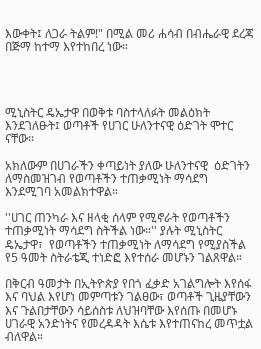እውቀት፤ ለጋራ ትልም!" በሚል መሪ ሐሳብ በብሔራዊ ደረጃ በጅማ ከተማ እየተከበረ ነው።




ሚኒስትር ዴኤታዋ በወቅቱ ባስተላለፉት መልዕክት እንደገለፁት፤ ወጣቶች የሀገር ሁለንተናዊ ዕድገት ሞተር ናቸው።

አክለውም በሀገራችን ቀጣይነት ያለው ሁለንተናዊ  ዕድገትን ለማስመዝገብ የወጣቶችን ተጠቃሚነት ማሳደግ እንደሚገባ አመልክተዋል።

''ሀገር ጠንካራ እና ዘላቂ ሰላም የሚኖራት የወጣቶችን ተጠቃሚነት ማሳደግ ስትችል ነው።'' ያሉት ሚኒስትር ዴኤታዋ፣  የወጣቶችን ተጠቃሚነት ለማሳደግ የሚያስችል የ5 ዓመት ስትራቴጂ ተነድፎ እየተሰራ መሆኑን ገልጸዋል።

በቅርብ ዓመታት በኢትዮጵያ የበጎ ፈቃድ አገልግሎት እየሰፋ እና ባህል እየሆነ መምጣቱን ገልፀው፣ ወጣቶች ጊዜያቸውን እና ጉልበታቸውን ሳይሰስቱ ለህዝባቸው እየሰጡ በመሆኑ ሀገራዊ አንድነትና የመረዳዳት እሴቱ እየተጠናከረ መጥቷል ብለዋል።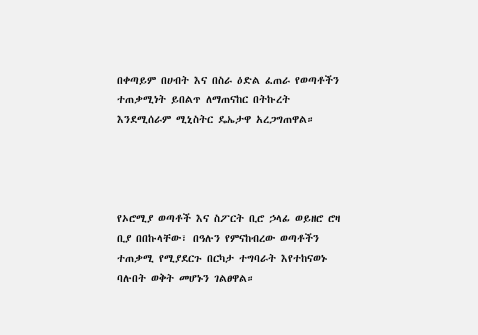በቀጣይም በሀብት እና በስራ ዕድል ፈጠራ የወጣቶችን ተጠቃሚነት ይበልጥ ለማጠናከር በትኩረት እንደሚሰራም ሚኒስትር ዴኤታዋ አረጋግጠዋል።




የኦሮሚያ ወጣቶች እና ስፖርት ቢሮ ኃላፊ ወይዘሮ ሮዛ ቢያ በበኩላቸው፣ በዓሉን የምናከብረው ወጣቶችን ተጠቃሚ የሚያደርጉ በርካታ ተግባራት እየተከናወኑ ባሉበት ወቅት መሆኑን ገልፀዋል።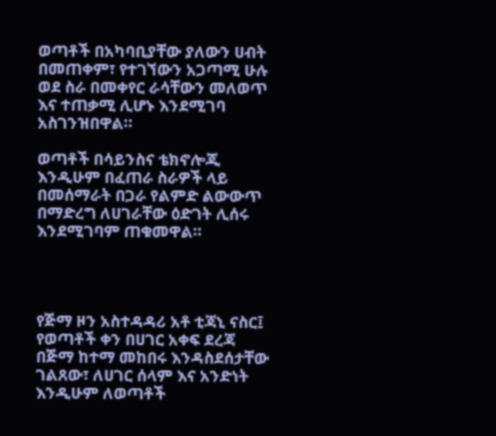ወጣቶች በአካባቢያቸው ያለውን ሀብት በመጠቀም፣ የተገኘውን አጋጣሚ ሁሉ ወደ ስራ በመቀየር ራሳቸውን መለወጥ እና ተጠቃሚ ሊሆኑ እንደሚገባ አስገንዝበዋል።

ወጣቶች በሳይንስና ቴክኖሎጂ እንዲሁም በፈጠራ ስራዎች ላይ በመሰማራት በጋራ የልምድ ልውውጥ በማድረግ ለሀገራቸው ዕድገት ሊሰሩ እንደሚገባም ጠቁመዋል።




የጅማ ዞን አስተዳዳሪ አቶ ቲጃኒ ናስር፤ የወጣቶች ቀን በሀገር አቀፍ ደረጃ በጅማ ከተማ መከበሩ እንዳስደሰታቸው ገልጸው፣ ለሀገር ሰላም እና አንድነት እንዲሁም ለወጣቶች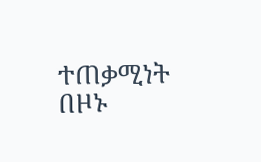ተጠቃሚነት በዞኑ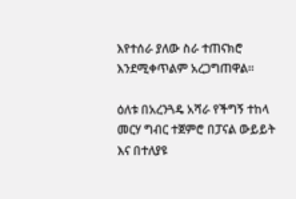እየተሰራ ያለው ስራ ተጠናክሮ እንደሚቀጥልም አረጋግጠዋል።

ዕለቱ በአረንጓዴ አሻራ የችግኝ ተከላ መርሃ ግብር ተጀምሮ በፓናል ውይይት እና በተለያዩ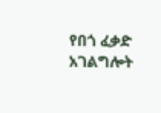የበጎ ፈቃድ አገልግሎት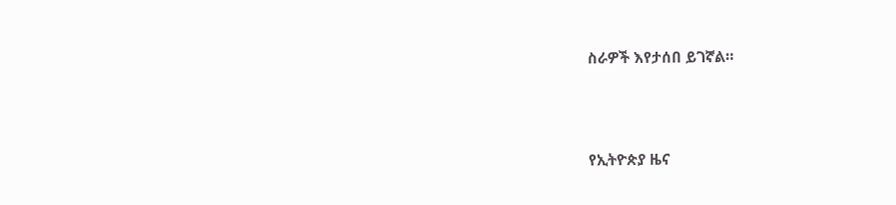ስራዎች እየታሰበ ይገኛል።





የኢትዮጵያ ዜና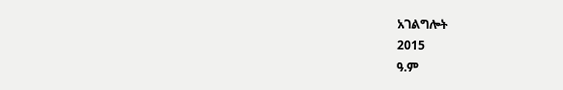አገልግሎት
2015
ዓ.ም